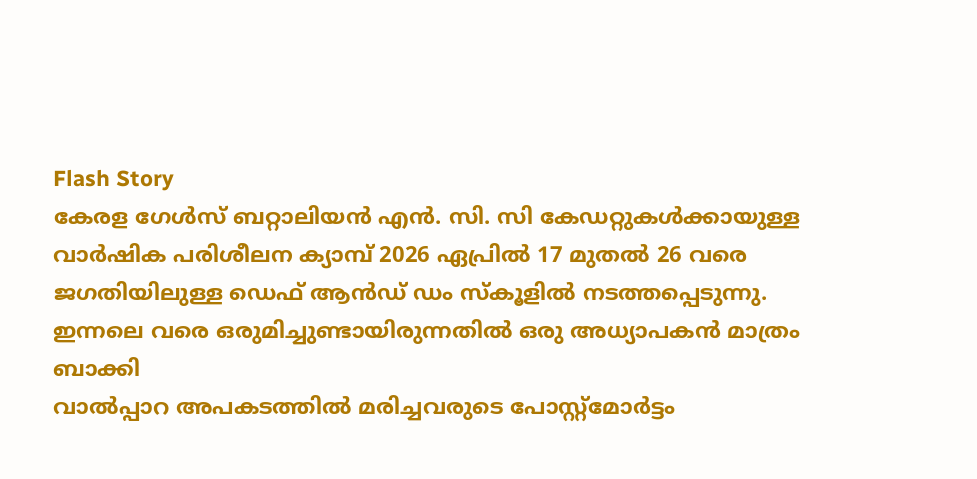Flash Story
കേരള ഗേൾസ് ബറ്റാലിയൻ എൻ. സി. സി കേഡറ്റുകൾക്കായുള്ള വാർഷിക പരിശീലന ക്യാമ്പ് 2026 ഏപ്രിൽ 17 മുതൽ 26 വരെ ജഗതിയിലുള്ള ഡെഫ് ആൻഡ് ഡം സ്‌കൂളിൽ നടത്തപ്പെടുന്നു.
ഇന്നലെ വരെ ഒരുമിച്ചുണ്ടായിരുന്നതിൽ ഒരു അധ്യാപകൻ മാത്രം ബാക്കി
വാൽപ്പാറ അപകടത്തിൽ മരിച്ചവരുടെ പോസ്റ്റ്മോർട്ടം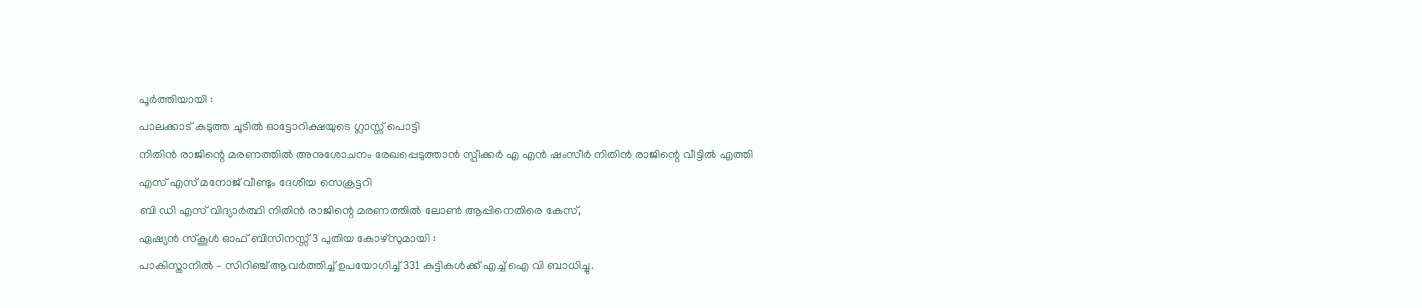പൂർത്തിയായി :
പാലക്കാട്‌ കടുത്ത ചൂടിൽ ഓട്ടോറിക്ഷയുടെ ഗ്ലാസ്സ് പൊട്ടി
നിതിൻ രാജിന്റെ മരണത്തിൽ അനുശോചനം രേഖപ്പെടുത്താൻ സ്പീക്കർ എ എൻ ഷംസീർ നിതിൻ രാജിന്റെ വീട്ടിൽ എത്തി
എസ് എസ് മനോജ്‌ വീണ്ടും ദേശീയ സെക്രട്ടറി
ബി ഡി എസ് വിദ്യാർത്ഥി നിതിൻ രാജിന്റെ മരണത്തിൽ ലോൺ ആപ്പിനെതിരെ കേസ്,
ഏഷ്യൻ സ്കൂൾ ഓഫ് ബിസിനസ്സ് 3 പുതിയ കോഴ്സുമായി :
പാകിസ്താനിൽ – സിറിഞ്ച് ആവർത്തിച്ച് ഉപയോഗിച്ച് 331 കുട്ടികൾക്ക് എച്ച് ഐ വി ബാധിച്ചു.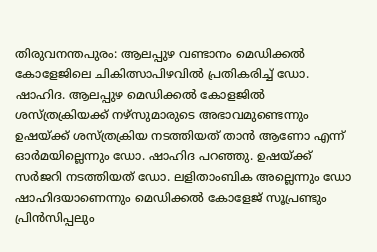തിരുവനന്തപുരം: ആലപ്പുഴ വണ്ടാനം മെഡിക്കൽ കോളേജിലെ ചികിത്സാപിഴവിൽ പ്രതികരിച്ച് ഡോ. ഷാഹിദ. ആലപ്പുഴ മെഡിക്കൽ കോളജിൽ ശസ്ത്രക്രിയക്ക് നഴ്സുമാരുടെ അഭാവമുണ്ടെന്നും ഉഷയ്ക്ക് ശസ്ത്രക്രിയ നടത്തിയത് താൻ ആണോ എന്ന് ഓർമയില്ലെന്നും ഡോ. ഷാഹിദ പറഞ്ഞു. ഉഷയ്ക്ക് സർജറി നടത്തിയത് ഡോ. ലളിതാംബിക അല്ലെന്നും ഡോ ഷാഹിദയാണെന്നും മെഡിക്കൽ കോളേജ് സൂപ്രണ്ടും പ്രിൻസിപ്പലും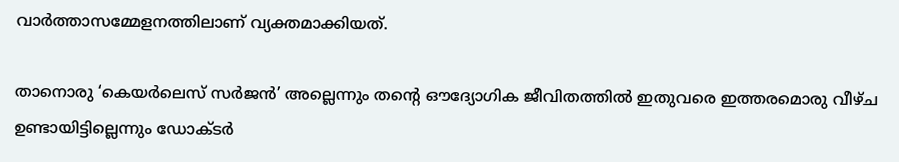വാർത്താസമ്മേളനത്തിലാണ് വ്യക്തമാക്കിയത്.

താനൊരു ‘കെയർലെസ് സർജൻ’ അല്ലെന്നും തന്റെ ഔദ്യോഗിക ജീവിതത്തിൽ ഇതുവരെ ഇത്തരമൊരു വീഴ്ച ഉണ്ടായിട്ടില്ലെന്നും ഡോക്ടർ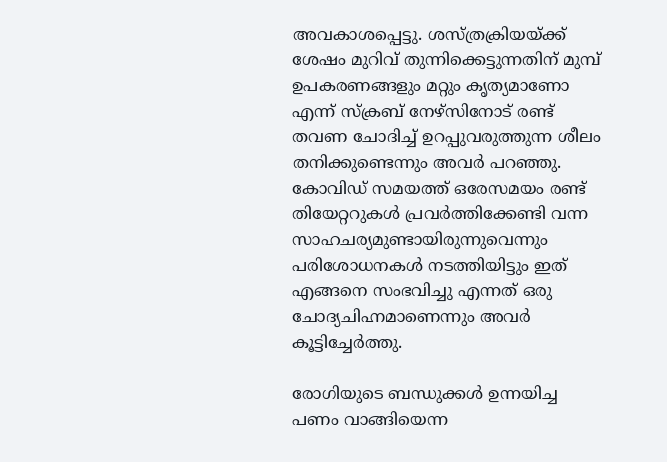അവകാശപ്പെട്ടു. ശസ്ത്രക്രിയയ്ക്ക് ശേഷം മുറിവ് തുന്നിക്കെട്ടുന്നതിന് മുമ്പ് ഉപകരണങ്ങളും മറ്റും കൃത്യമാണോ എന്ന് സ്ക്രബ് നേഴ്സിനോട് രണ്ട് തവണ ചോദിച്ച് ഉറപ്പുവരുത്തുന്ന ശീലം തനിക്കുണ്ടെന്നും അവർ പറഞ്ഞു. കോവിഡ് സമയത്ത് ഒരേസമയം രണ്ട് തിയേറ്ററുകൾ പ്രവർത്തിക്കേണ്ടി വന്ന സാഹചര്യമുണ്ടായിരുന്നുവെന്നും പരിശോധനകൾ നടത്തിയിട്ടും ഇത് എങ്ങനെ സംഭവിച്ചു എന്നത് ഒരു ചോദ്യചിഹ്നമാണെന്നും അവർ കൂട്ടിച്ചേർത്തു.

രോഗിയുടെ ബന്ധുക്കൾ ഉന്നയിച്ച പണം വാങ്ങിയെന്ന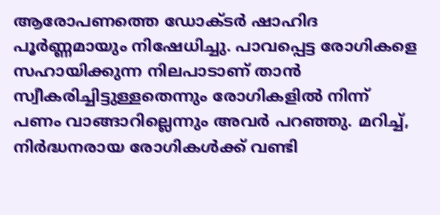ആരോപണത്തെ ഡോക്ടർ ഷാഹിദ പൂർണ്ണമായും നിഷേധിച്ചു. പാവപ്പെട്ട രോഗികളെ സഹായിക്കുന്ന നിലപാടാണ് താൻ സ്വീകരിച്ചിട്ടുള്ളതെന്നും രോഗികളിൽ നിന്ന് പണം വാങ്ങാറില്ലെന്നും അവർ പറഞ്ഞു. മറിച്ച്, നിർദ്ധനരായ രോഗികൾക്ക് വണ്ടി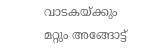വാടകയ്ക്കും മറ്റും അങ്ങോട്ട്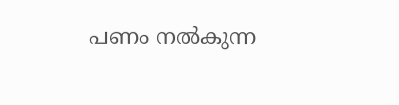പണം നൽകുന്ന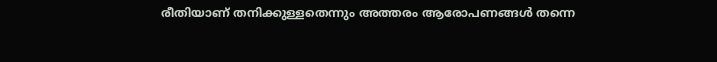രീതിയാണ് തനിക്കുള്ളതെന്നും അത്തരം ആരോപണങ്ങൾ തന്നെ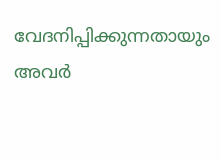വേദനിപ്പിക്കുന്നതായും അവർ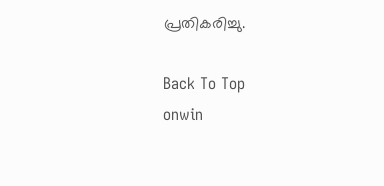പ്രതികരിച്ചു.

Back To Top
onwin